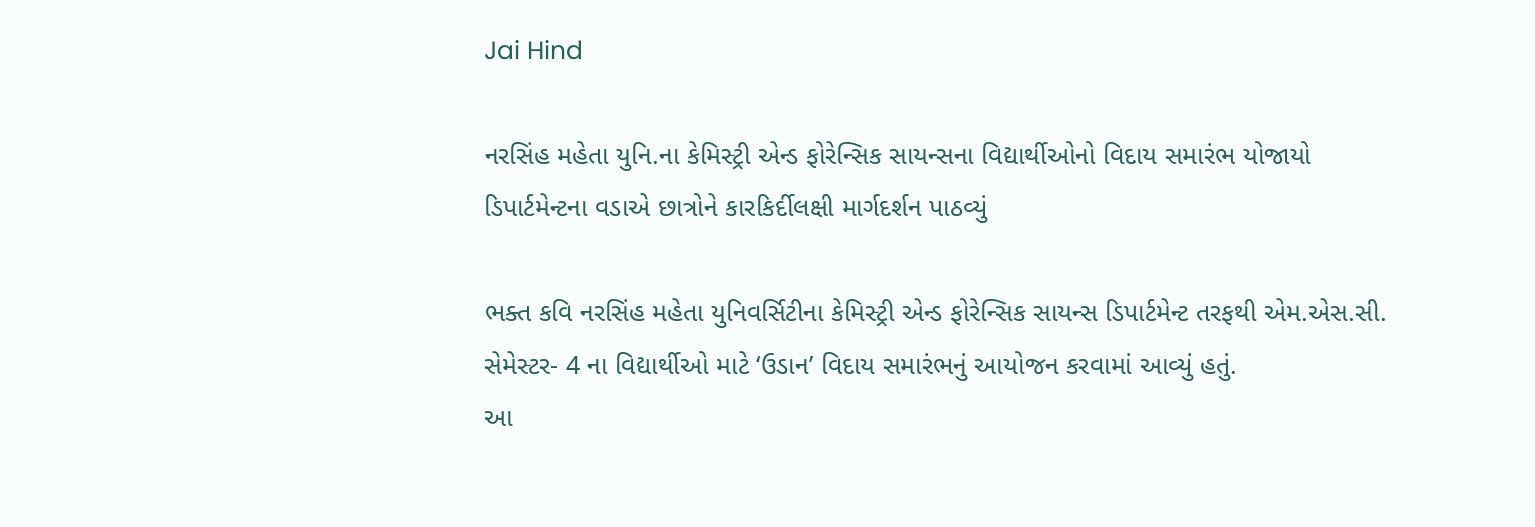Jai Hind

નરસિંહ મહેતા યુનિ.ના કેમિસ્ટ્રી એન્ડ ફોરેન્સિક સાયન્સના વિદ્યાર્થીઓનો વિદાય સમારંભ યોજાયો ડિપાર્ટમેન્ટના વડાએ છાત્રોને કારકિર્દીલક્ષી માર્ગદર્શન પાઠવ્યું

ભક્ત કવિ નરસિંહ મહેતા યુનિવર્સિટીના કેમિસ્ટ્રી એન્ડ ફોરેન્સિક સાયન્સ ડિપાર્ટમેન્ટ તરફથી એમ.એસ.સી. સેમેસ્ટર- 4 ના વિદ્યાર્થીઓ માટે ‘ઉડાન’ વિદાય સમારંભનું આયોજન કરવામાં આવ્યું હતું.
આ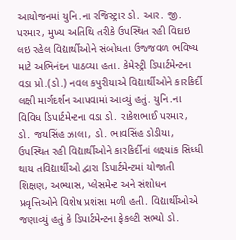આયોજનમાં યુનિ.ના રજિસ્ટ્રાર ડો. આર. જી. પરમાર, મુખ્ય અતિથિ તરીકે ઉપસ્થિત રહી વિદાઇ લઇ રહેલ વિદ્યાર્થીઓને સંબોધતા ઉજ્જવળ ભવિષ્ય માટે અભિનંદન પાઠવ્યા હતા. કેમેસ્ટ્રી ડિપાર્ટમેન્ટના વડા પ્રો.(ડો.) નવલ કપુરીયાએ વિદ્યાર્થીઓને કારકિર્દી લક્ષી માર્ગદર્શન આપવામાં આવ્યું હતું. યુનિ.ના વિવિધ ડિપાર્ટમેન્ટના વડા ડો. રાકેશભાઈ પરમાર, ડો. જયસિંહ ઝાલા, ડો. ભાવસિંહ ડોડીયા, ઉપસ્થિત રહી વિદ્યાર્થીઓને કારકિર્દીનાં લક્ષ્યાંક સિધ્ધી થાય તવિદ્યાર્થીઓ દ્વારા ડિપાર્ટમેન્ટમાં યોજાતી શિક્ષણ, અભ્યાસ, પ્લેસમેન્ટ અને સંશોધન પ્રવૃત્તિઓને વિશેષ પ્રશંસા મળી હતી. વિદ્યાર્થીઓએ જણાવ્યું હતું કે ડિપાર્ટમેન્ટના ફેકલ્ટી સભ્યો ડો.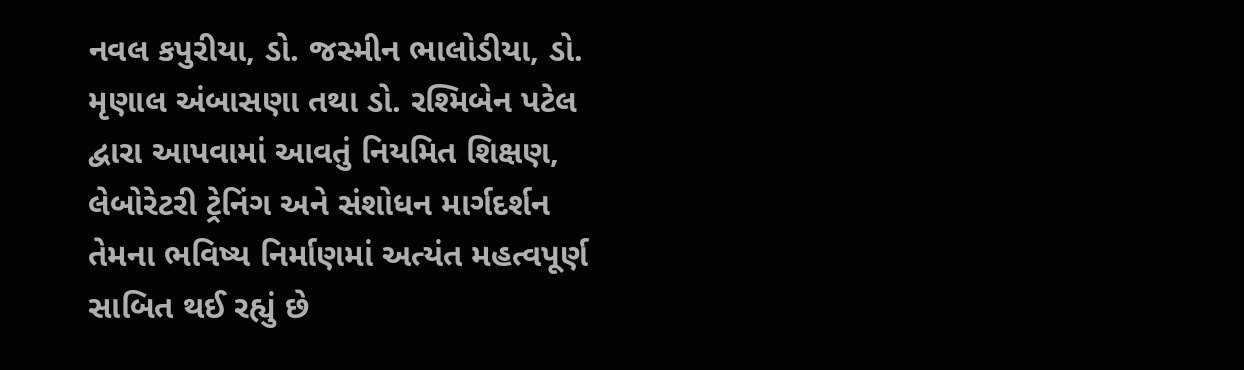નવલ કપુરીયા, ડો. જસ્મીન ભાલોડીયા, ડો. મૃણાલ અંબાસણા તથા ડો. રશ્મિબેન પટેલ દ્વારા આપવામાં આવતું નિયમિત શિક્ષણ, લેબોરેટરી ટ્રેનિંગ અને સંશોધન માર્ગદર્શન તેમના ભવિષ્ય નિર્માણમાં અત્યંત મહત્વપૂર્ણ સાબિત થઈ રહ્યું છે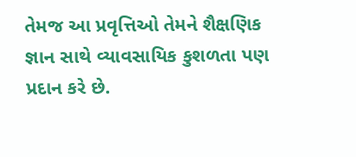તેમજ આ પ્રવૃત્તિઓ તેમને શૈક્ષણિક જ્ઞાન સાથે વ્યાવસાયિક કુશળતા પણ પ્રદાન કરે છે.